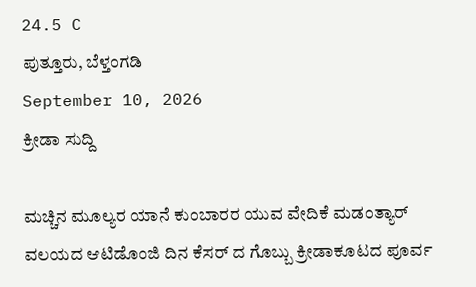24.5 C
ಪುತ್ತೂರು, ಬೆಳ್ತಂಗಡಿ
September 10, 2026
ಕ್ರೀಡಾ ಸುದ್ದಿ

ಮಚ್ಚಿನ ಮೂಲ್ಯರ ಯಾನೆ ಕುಂಬಾರರ ಯುವ ವೇದಿಕೆ ಮಡಂತ್ಯಾರ್ ವಲಯದ ಆಟಿಡೊಂಜಿ ದಿನ ಕೆಸರ್ ದ ಗೊಬ್ಬು ಕ್ರೀಡಾಕೂಟದ ಪೂರ್ವ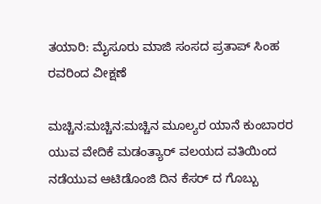ತಯಾರಿ: ಮೈಸೂರು ಮಾಜಿ ಸಂಸದ ಪ್ರತಾಪ್ ಸಿಂಹ ರವರಿಂದ ವೀಕ್ಷಣೆ

ಮಚ್ಚಿನ:ಮಚ್ಚಿನ:ಮಚ್ಚಿನ ಮೂಲ್ಯರ ಯಾನೆ ಕುಂಬಾರರ ಯುವ ವೇದಿಕೆ ಮಡಂತ್ಯಾರ್ ವಲಯದ ವತಿಯಿಂದ ನಡೆಯುವ ಆಟಿಡೊಂಜಿ ದಿನ ಕೆಸರ್ ದ ಗೊಬ್ಬು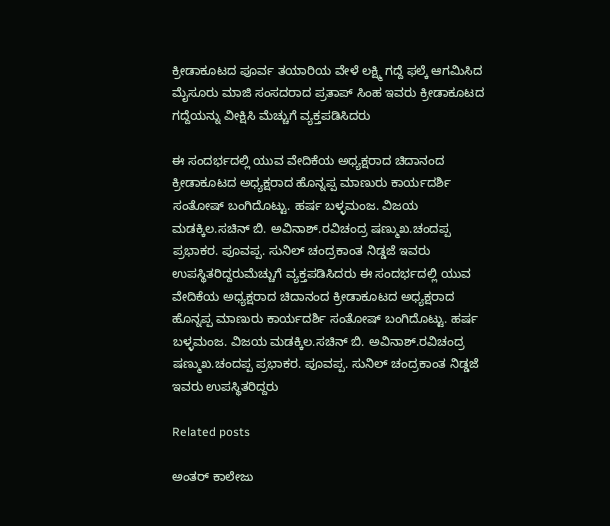ಕ್ರೀಡಾಕೂಟದ ಪೂರ್ವ ತಯಾರಿಯ ವೇಳೆ ಲಕ್ಷ್ಮಿ ಗದ್ದೆ ಫಲ್ಕೆ ಆಗಮಿಸಿದ ಮೈಸೂರು ಮಾಜಿ ಸಂಸದರಾದ ಪ್ರತಾಪ್ ಸಿಂಹ ಇವರು ಕ್ರೀಡಾಕೂಟದ ಗದ್ದೆಯನ್ನು ವೀಕ್ಷಿಸಿ ಮೆಚ್ಚುಗೆ ವ್ಯಕ್ತಪಡಿಸಿದರು

ಈ ಸಂದರ್ಭದಲ್ಲಿ ಯುವ ವೇದಿಕೆಯ ಅಧ್ಯಕ್ಷರಾದ ಚಿದಾನಂದ ಕ್ರೀಡಾಕೂಟದ ಅಧ್ಯಕ್ಷರಾದ ಹೊನ್ನಪ್ಪ ಮಾಣುರು ಕಾರ್ಯದರ್ಶಿ ಸಂತೋಷ್ ಬಂಗಿದೊಟ್ಟು. ಹರ್ಷ ಬಳ್ಳಮಂಜ. ವಿಜಯ ಮಡಕ್ಕಿಲ.ಸಚಿನ್ ಬಿ. ಅವಿನಾಶ್.ರವಿಚಂದ್ರ ಷಣ್ಮುಖ.ಚಂದಪ್ಪ ಪ್ರಭಾಕರ. ಪೂವಪ್ಪ. ಸುನಿಲ್ ಚಂದ್ರಕಾಂತ ನಿಡ್ಡಜೆ ಇವರು ಉಪಸ್ಥಿತರಿದ್ದರುಮೆಚ್ಚುಗೆ ವ್ಯಕ್ತಪಡಿಸಿದರು ಈ ಸಂದರ್ಭದಲ್ಲಿ ಯುವ ವೇದಿಕೆಯ ಅಧ್ಯಕ್ಷರಾದ ಚಿದಾನಂದ ಕ್ರೀಡಾಕೂಟದ ಅಧ್ಯಕ್ಷರಾದ ಹೊನ್ನಪ್ಪ ಮಾಣುರು ಕಾರ್ಯದರ್ಶಿ ಸಂತೋಷ್ ಬಂಗಿದೊಟ್ಟು. ಹರ್ಷ ಬಳ್ಳಮಂಜ. ವಿಜಯ ಮಡಕ್ಕಿಲ.ಸಚಿನ್ ಬಿ. ಅವಿನಾಶ್.ರವಿಚಂದ್ರ ಷಣ್ಮುಖ.ಚಂದಪ್ಪ ಪ್ರಭಾಕರ. ಪೂವಪ್ಪ. ಸುನಿಲ್ ಚಂದ್ರಕಾಂತ ನಿಡ್ಡಜೆ ಇವರು ಉಪಸ್ಥಿತರಿದ್ದರು

Related posts

ಅಂತರ್ ಕಾಲೇಜು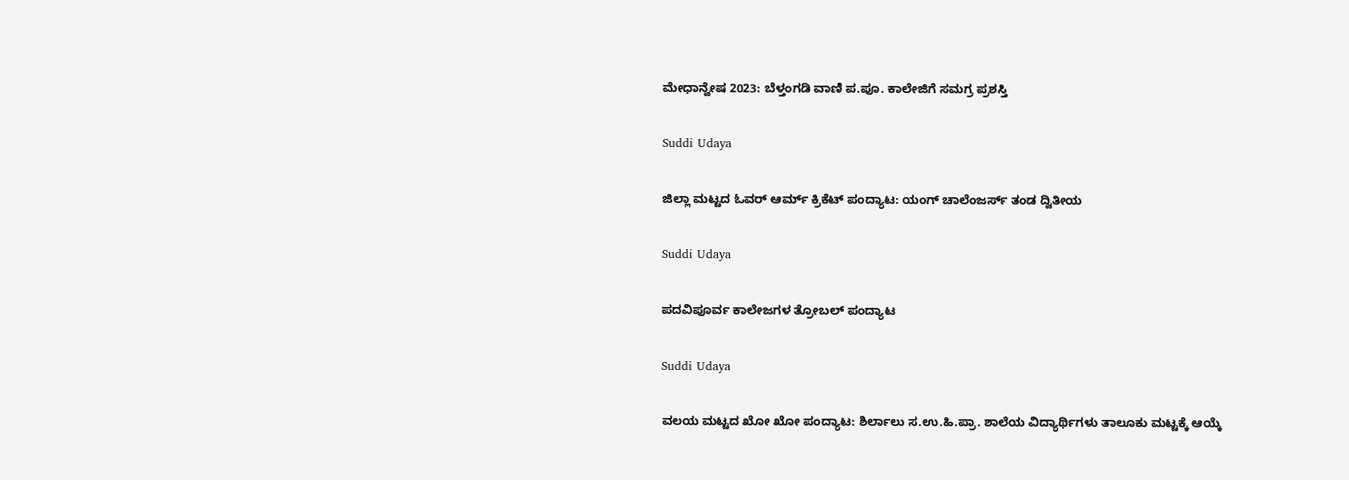ಮೇಧಾನ್ವೇಷ 2023: ಬೆಳ್ತಂಗಡಿ ವಾಣಿ ಪ.ಪೂ. ಕಾಲೇಜಿಗೆ ಸಮಗ್ರ ಪ್ರಶಸ್ತಿ

Suddi Udaya

ಜಿಲ್ಲಾ ಮಟ್ಟದ ಓವರ್ ಆರ್ಮ್ ಕ್ರಿಕೆಟ್ ಪಂದ್ಯಾಟ: ಯಂಗ್ ಚಾಲೆಂಜರ್ಸ್ ತಂಡ ದ್ವಿತೀಯ

Suddi Udaya

ಪದವಿಪೂರ್ವ ಕಾಲೇಜಗಳ ತ್ರೋಬಲ್ ಪಂದ್ಯಾಟ

Suddi Udaya

ವಲಯ ಮಟ್ಟದ ಖೋ ಖೋ ಪಂದ್ಯಾಟ: ಶಿರ್ಲಾಲು ಸ.ಉ.ಹಿ.ಪ್ರಾ. ಶಾಲೆಯ ವಿದ್ಯಾರ್ಥಿಗಳು ತಾಲೂಕು ಮಟ್ಟಕ್ಕೆ ಆಯ್ಕೆ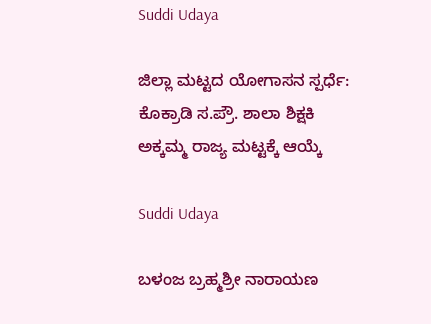Suddi Udaya

ಜಿಲ್ಲಾ ಮಟ್ಟದ ಯೋಗಾಸನ ಸ್ಪರ್ಧೆ: ಕೊಕ್ರಾಡಿ ಸ.ಪ್ರೌ. ಶಾಲಾ ಶಿಕ್ಷಕಿ ಅಕ್ಕಮ್ಮ ರಾಜ್ಯ ಮಟ್ಟಕ್ಕೆ ಆಯ್ಕೆ

Suddi Udaya

ಬಳಂಜ ಬ್ರಹ್ಮಶ್ರೀ ನಾರಾಯಣ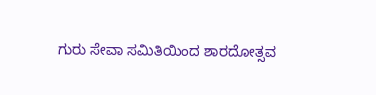ಗುರು ಸೇವಾ ಸಮಿತಿಯಿಂದ ಶಾರದೋತ್ಸವ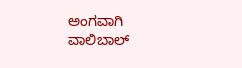ಅಂಗವಾಗಿ ವಾಲಿಬಾಲ್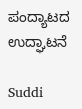ಪಂದ್ಯಾಟದ ಉದ್ಘಾಟನೆ

Suddi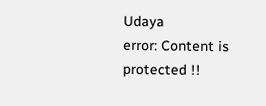Udaya
error: Content is protected !!